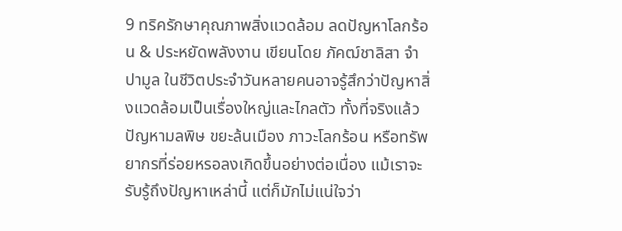9 ทริครักษาคุณภาพสิ่งแวดล้อม ลดปัญหาโลกร้อน & ประหยัดพลังงาน เขียนโดย ภัคฒ์ชาลิสา จำปามูล ในชีวิตประจำวันหลายคนอาจรู้สึกว่าปัญหาสิ่งแวดล้อมเป็นเรื่องใหญ่และไกลตัว ทั้งที่จริงแล้วปัญหามลพิษ ขยะล้นเมือง ภาวะโลกร้อน หรือทรัพยากรที่ร่อยหรอลงเกิดขึ้นอย่างต่อเนื่อง แม้เราจะรับรู้ถึงปัญหาเหล่านี้ แต่ก็มักไม่แน่ใจว่า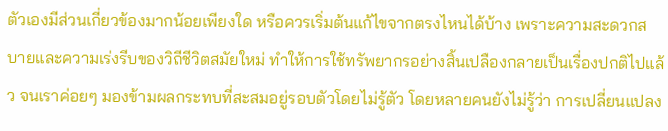ตัวเองมีส่วนเกี่ยวข้องมากน้อยเพียงใด หรือควรเริ่มต้นแก้ไขจากตรงไหนได้บ้าง เพราะความสะดวกสบายและความเร่งรีบของวิถีชีวิตสมัยใหม่ ทำให้การใช้ทรัพยากรอย่างสิ้นเปลืองกลายเป็นเรื่องปกติไปแล้ว จนเราค่อยๆ มองข้ามผลกระทบที่สะสมอยู่รอบตัวโดยไม่รู้ตัว โดยหลายคนยังไม่รู้ว่า การเปลี่ยนแปลง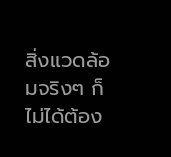สิ่งแวดล้อมจริงๆ ก็ไม่ได้ต้อง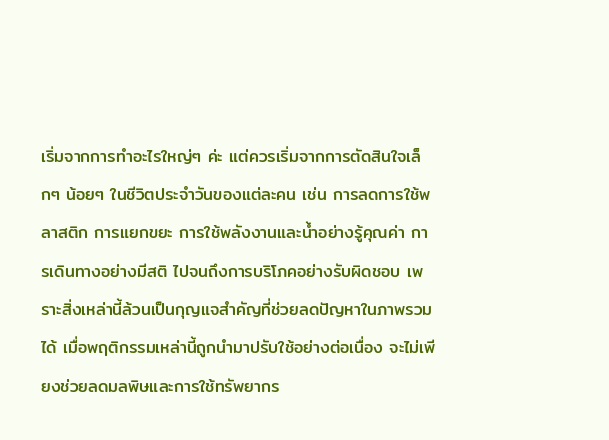เริ่มจากการทำอะไรใหญ่ๆ ค่ะ แต่ควรเริ่มจากการตัดสินใจเล็กๆ น้อยๆ ในชีวิตประจำวันของแต่ละคน เช่น การลดการใช้พลาสติก การแยกขยะ การใช้พลังงานและน้ำอย่างรู้คุณค่า การเดินทางอย่างมีสติ ไปจนถึงการบริโภคอย่างรับผิดชอบ เพราะสิ่งเหล่านี้ล้วนเป็นกุญแจสำคัญที่ช่วยลดปัญหาในภาพรวมได้ เมื่อพฤติกรรมเหล่านี้ถูกนำมาปรับใช้อย่างต่อเนื่อง จะไม่เพียงช่วยลดมลพิษและการใช้ทรัพยากร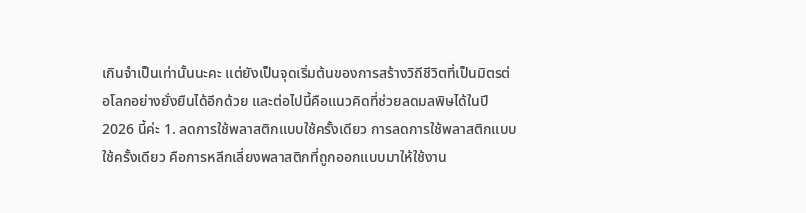เกินจำเป็นเท่านั้นนะคะ แต่ยังเป็นจุดเริ่มต้นของการสร้างวิถีชีวิตที่เป็นมิตรต่อโลกอย่างยั่งยืนได้อีกด้วย และต่อไปนี้คือแนวคิดที่ช่วยลดมลพิษได้ในปี 2026 นี้ค่ะ 1. ลดการใช้พลาสติกแบบใช้ครั้งเดียว การลดการใช้พลาสติกแบบใช้ครั้งเดียว คือการหลีกเลี่ยงพลาสติกที่ถูกออกแบบมาให้ใช้งาน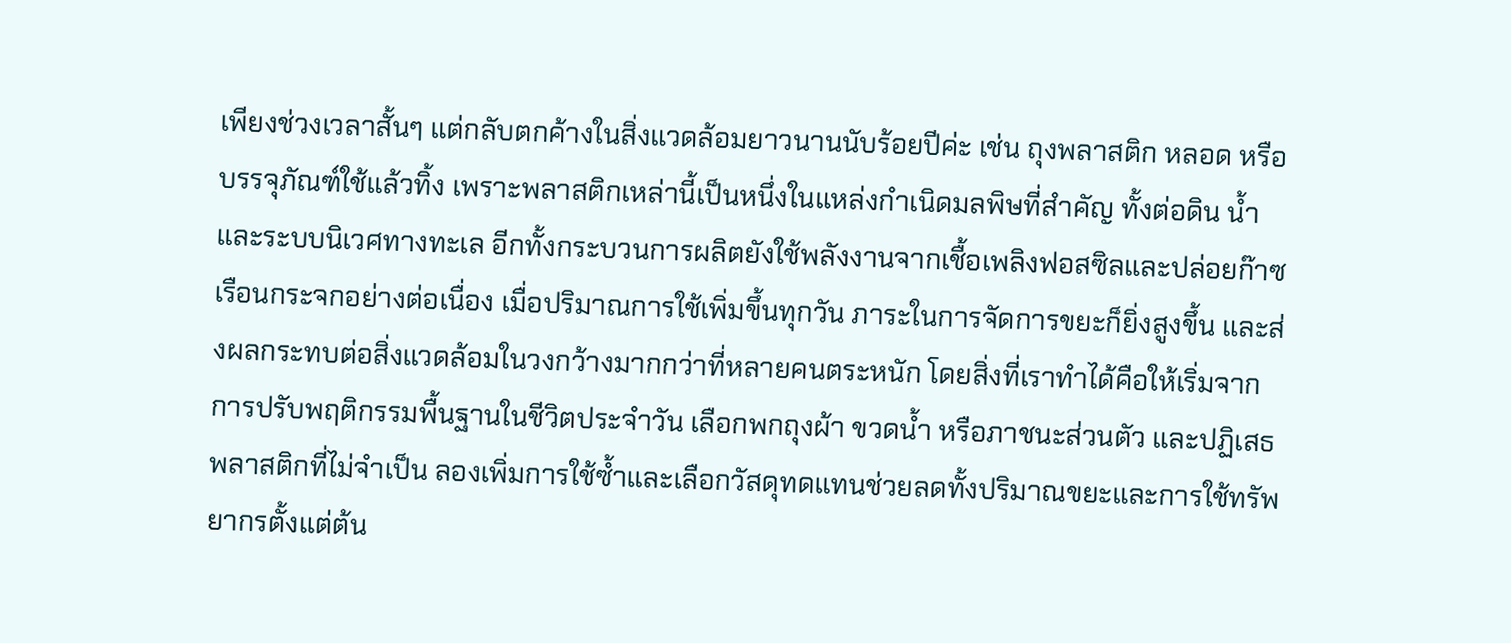เพียงช่วงเวลาสั้นๆ แต่กลับตกค้างในสิ่งแวดล้อมยาวนานนับร้อยปีค่ะ เช่น ถุงพลาสติก หลอด หรือบรรจุภัณฑ์ใช้แล้วทิ้ง เพราะพลาสติกเหล่านี้เป็นหนึ่งในแหล่งกำเนิดมลพิษที่สำคัญ ทั้งต่อดิน น้ำ และระบบนิเวศทางทะเล อีกทั้งกระบวนการผลิตยังใช้พลังงานจากเชื้อเพลิงฟอสซิลและปล่อยก๊าซเรือนกระจกอย่างต่อเนื่อง เมื่อปริมาณการใช้เพิ่มขึ้นทุกวัน ภาระในการจัดการขยะก็ยิ่งสูงขึ้น และส่งผลกระทบต่อสิ่งแวดล้อมในวงกว้างมากกว่าที่หลายคนตระหนัก โดยสิ่งที่เราทำได้คือให้เริ่มจากการปรับพฤติกรรมพื้นฐานในชีวิตประจำวัน เลือกพกถุงผ้า ขวดน้ำ หรือภาชนะส่วนตัว และปฏิเสธพลาสติกที่ไม่จำเป็น ลองเพิ่มการใช้ซ้ำและเลือกวัสดุทดแทนช่วยลดทั้งปริมาณขยะและการใช้ทรัพยากรตั้งแต่ต้น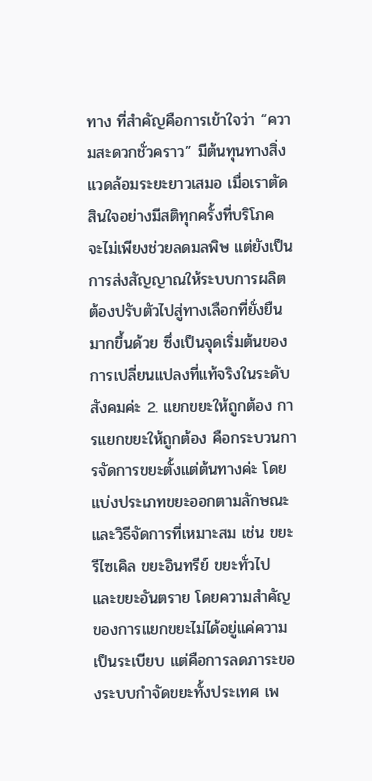ทาง ที่สำคัญคือการเข้าใจว่า “ความสะดวกชั่วคราว” มีต้นทุนทางสิ่งแวดล้อมระยะยาวเสมอ เมื่อเราตัดสินใจอย่างมีสติทุกครั้งที่บริโภค จะไม่เพียงช่วยลดมลพิษ แต่ยังเป็นการส่งสัญญาณให้ระบบการผลิตต้องปรับตัวไปสู่ทางเลือกที่ยั่งยืนมากขึ้นด้วย ซึ่งเป็นจุดเริ่มต้นของการเปลี่ยนแปลงที่แท้จริงในระดับสังคมค่ะ 2. แยกขยะให้ถูกต้อง การแยกขยะให้ถูกต้อง คือกระบวนการจัดการขยะตั้งแต่ต้นทางค่ะ โดยแบ่งประเภทขยะออกตามลักษณะและวิธีจัดการที่เหมาะสม เช่น ขยะรีไซเคิล ขยะอินทรีย์ ขยะทั่วไป และขยะอันตราย โดยความสำคัญของการแยกขยะไม่ได้อยู่แค่ความเป็นระเบียบ แต่คือการลดภาระของระบบกำจัดขยะทั้งประเทศ เพ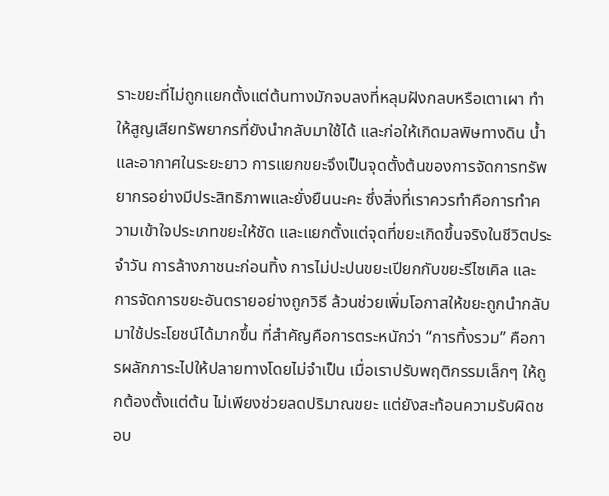ราะขยะที่ไม่ถูกแยกตั้งแต่ต้นทางมักจบลงที่หลุมฝังกลบหรือเตาเผา ทำให้สูญเสียทรัพยากรที่ยังนำกลับมาใช้ได้ และก่อให้เกิดมลพิษทางดิน น้ำ และอากาศในระยะยาว การแยกขยะจึงเป็นจุดตั้งต้นของการจัดการทรัพยากรอย่างมีประสิทธิภาพและยั่งยืนนะคะ ซึ่งสิ่งที่เราควรทำคือการทำความเข้าใจประเภทขยะให้ชัด และแยกตั้งแต่จุดที่ขยะเกิดขึ้นจริงในชีวิตประจำวัน การล้างภาชนะก่อนทิ้ง การไม่ปะปนขยะเปียกกับขยะรีไซเคิล และการจัดการขยะอันตรายอย่างถูกวิธี ล้วนช่วยเพิ่มโอกาสให้ขยะถูกนำกลับมาใช้ประโยชน์ได้มากขึ้น ที่สำคัญคือการตระหนักว่า “การทิ้งรวม” คือการผลักภาระไปให้ปลายทางโดยไม่จำเป็น เมื่อเราปรับพฤติกรรมเล็กๆ ให้ถูกต้องตั้งแต่ต้น ไม่เพียงช่วยลดปริมาณขยะ แต่ยังสะท้อนความรับผิดชอบ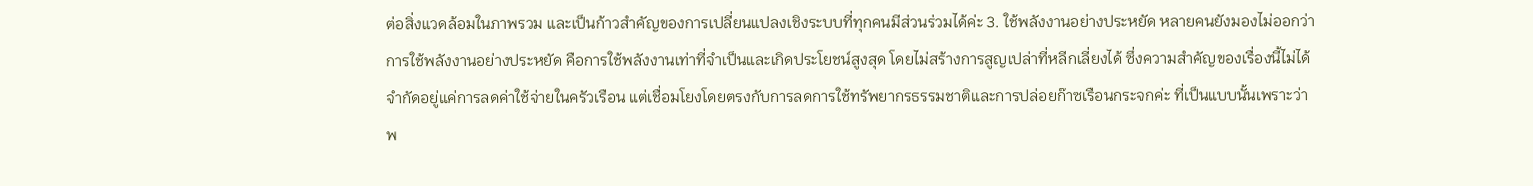ต่อสิ่งแวดล้อมในภาพรวม และเป็นก้าวสำคัญของการเปลี่ยนแปลงเชิงระบบที่ทุกคนมีส่วนร่วมได้ค่ะ 3. ใช้พลังงานอย่างประหยัด หลายคนยังมองไม่ออกว่า การใช้พลังงานอย่างประหยัด คือการใช้พลังงานเท่าที่จำเป็นและเกิดประโยชน์สูงสุด โดยไม่สร้างการสูญเปล่าที่หลีกเลี่ยงได้ ซึ่งความสำคัญของเรื่องนี้ไม่ได้จำกัดอยู่แค่การลดค่าใช้จ่ายในครัวเรือน แต่เชื่อมโยงโดยตรงกับการลดการใช้ทรัพยากรธรรมชาติและการปล่อยก๊าซเรือนกระจกค่ะ ที่เป็นแบบนั้นเพราะว่าพ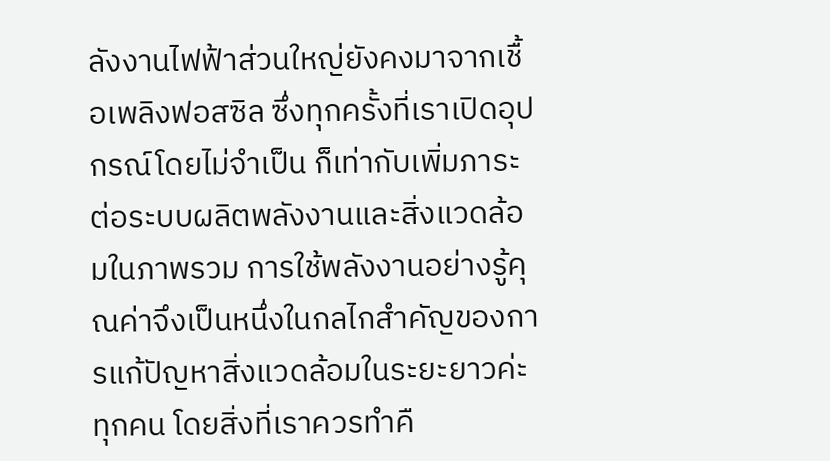ลังงานไฟฟ้าส่วนใหญ่ยังคงมาจากเชื้อเพลิงฟอสซิล ซึ่งทุกครั้งที่เราเปิดอุปกรณ์โดยไม่จำเป็น ก็เท่ากับเพิ่มภาระต่อระบบผลิตพลังงานและสิ่งแวดล้อมในภาพรวม การใช้พลังงานอย่างรู้คุณค่าจึงเป็นหนึ่งในกลไกสำคัญของการแก้ปัญหาสิ่งแวดล้อมในระยะยาวค่ะทุกคน โดยสิ่งที่เราควรทำคื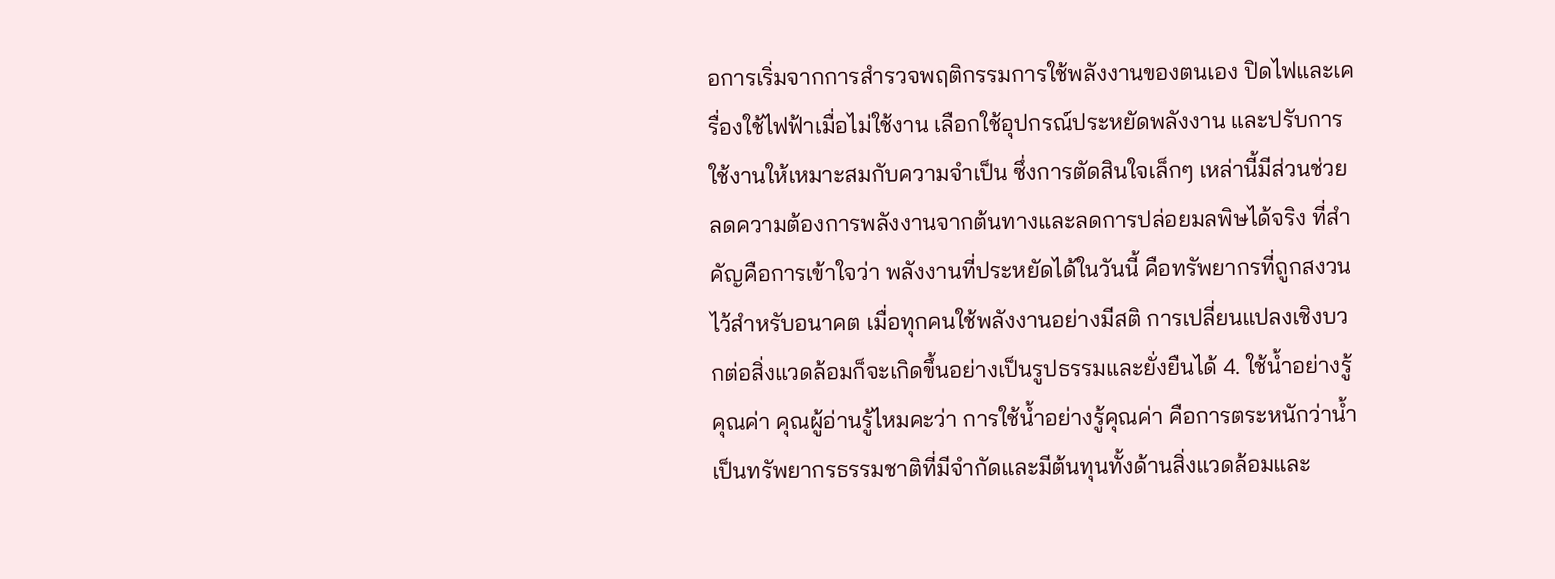อการเริ่มจากการสำรวจพฤติกรรมการใช้พลังงานของตนเอง ปิดไฟและเครื่องใช้ไฟฟ้าเมื่อไม่ใช้งาน เลือกใช้อุปกรณ์ประหยัดพลังงาน และปรับการใช้งานให้เหมาะสมกับความจำเป็น ซึ่งการตัดสินใจเล็กๆ เหล่านี้มีส่วนช่วยลดความต้องการพลังงานจากต้นทางและลดการปล่อยมลพิษได้จริง ที่สำคัญคือการเข้าใจว่า พลังงานที่ประหยัดได้ในวันนี้ คือทรัพยากรที่ถูกสงวนไว้สำหรับอนาคต เมื่อทุกคนใช้พลังงานอย่างมีสติ การเปลี่ยนแปลงเชิงบวกต่อสิ่งแวดล้อมก็จะเกิดขึ้นอย่างเป็นรูปธรรมและยั่งยืนได้ 4. ใช้น้ำอย่างรู้คุณค่า คุณผู้อ่านรู้ไหมคะว่า การใช้น้ำอย่างรู้คุณค่า คือการตระหนักว่าน้ำเป็นทรัพยากรธรรมชาติที่มีจำกัดและมีต้นทุนทั้งด้านสิ่งแวดล้อมและ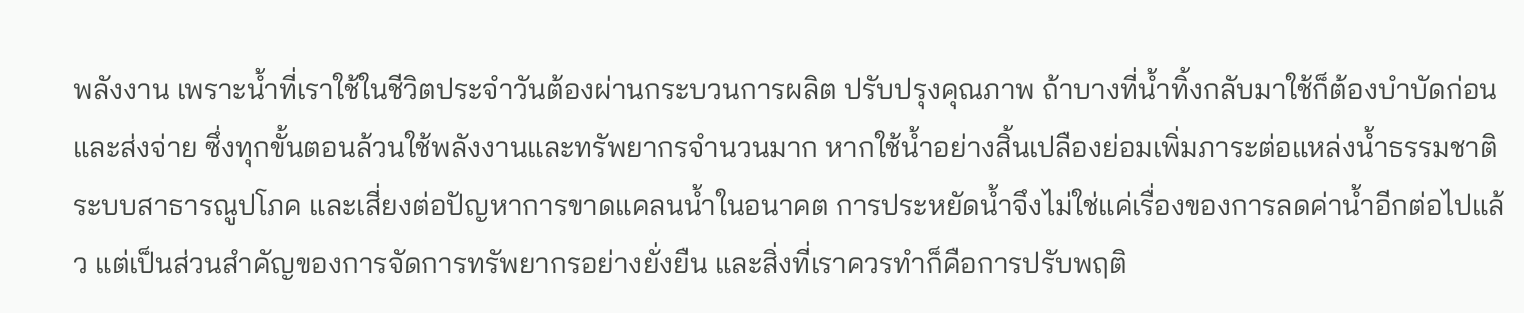พลังงาน เพราะน้ำที่เราใช้ในชีวิตประจำวันต้องผ่านกระบวนการผลิต ปรับปรุงคุณภาพ ถ้าบางที่น้ำทิ้งกลับมาใช้ก็ต้องบำบัดก่อน และส่งจ่าย ซึ่งทุกขั้นตอนล้วนใช้พลังงานและทรัพยากรจำนวนมาก หากใช้น้ำอย่างสิ้นเปลืองย่อมเพิ่มภาระต่อแหล่งน้ำธรรมชาติ ระบบสาธารณูปโภค และเสี่ยงต่อปัญหาการขาดแคลนน้ำในอนาคต การประหยัดน้ำจึงไม่ใช่แค่เรื่องของการลดค่าน้ำอีกต่อไปแล้ว แต่เป็นส่วนสำคัญของการจัดการทรัพยากรอย่างยั่งยืน และสิ่งที่เราควรทำก็คือการปรับพฤติ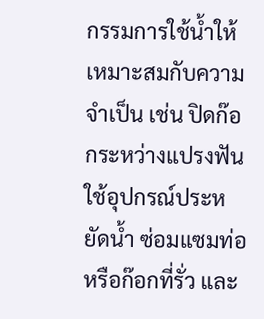กรรมการใช้น้ำให้เหมาะสมกับความจำเป็น เช่น ปิดก๊อกระหว่างแปรงฟัน ใช้อุปกรณ์ประหยัดน้ำ ซ่อมแซมท่อหรือก๊อกที่รั่ว และ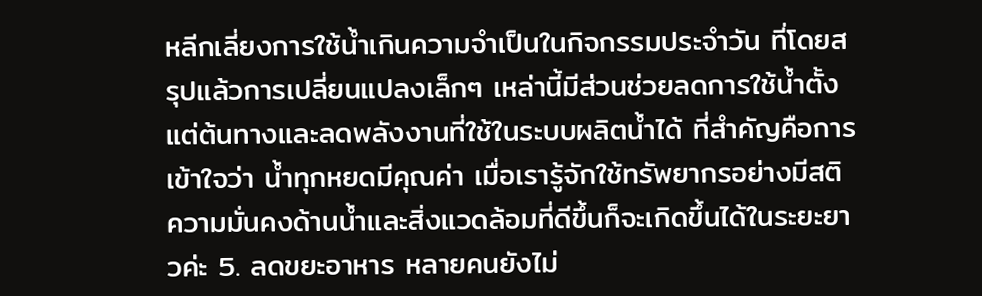หลีกเลี่ยงการใช้น้ำเกินความจำเป็นในกิจกรรมประจำวัน ที่โดยสรุปแล้วการเปลี่ยนแปลงเล็กๆ เหล่านี้มีส่วนช่วยลดการใช้น้ำตั้งแต่ต้นทางและลดพลังงานที่ใช้ในระบบผลิตน้ำได้ ที่สำคัญคือการเข้าใจว่า น้ำทุกหยดมีคุณค่า เมื่อเรารู้จักใช้ทรัพยากรอย่างมีสติ ความมั่นคงด้านน้ำและสิ่งแวดล้อมที่ดีขึ้นก็จะเกิดขึ้นได้ในระยะยาวค่ะ 5. ลดขยะอาหาร หลายคนยังไม่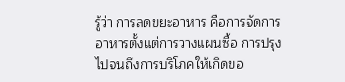รู้ว่า การลดขยะอาหาร คือการจัดการอาหารตั้งแต่การวางแผนซื้อ การปรุง ไปจนถึงการบริโภคให้เกิดขอ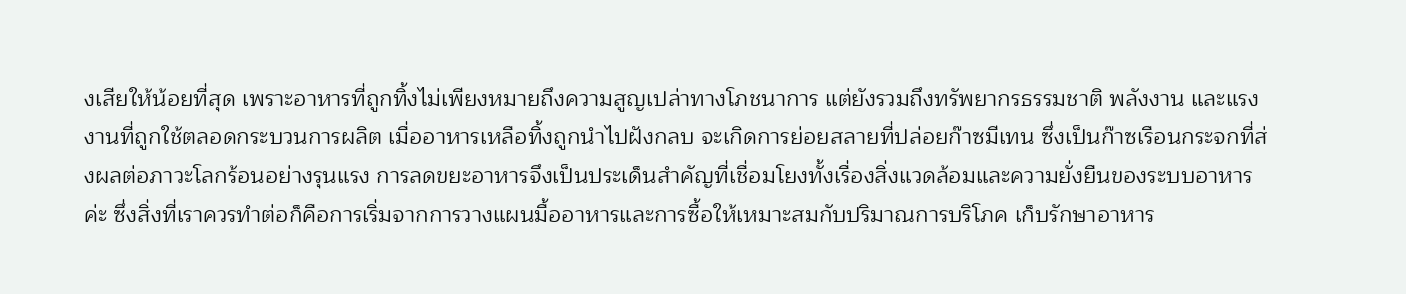งเสียให้น้อยที่สุด เพราะอาหารที่ถูกทิ้งไม่เพียงหมายถึงความสูญเปล่าทางโภชนาการ แต่ยังรวมถึงทรัพยากรธรรมชาติ พลังงาน และแรงงานที่ถูกใช้ตลอดกระบวนการผลิต เมื่ออาหารเหลือทิ้งถูกนำไปฝังกลบ จะเกิดการย่อยสลายที่ปล่อยก๊าซมีเทน ซึ่งเป็นก๊าซเรือนกระจกที่ส่งผลต่อภาวะโลกร้อนอย่างรุนแรง การลดขยะอาหารจึงเป็นประเด็นสำคัญที่เชื่อมโยงทั้งเรื่องสิ่งแวดล้อมและความยั่งยืนของระบบอาหารค่ะ ซึ่งสิ่งที่เราควรทำต่อก็คือการเริ่มจากการวางแผนมื้ออาหารและการซื้อให้เหมาะสมกับปริมาณการบริโภค เก็บรักษาอาหาร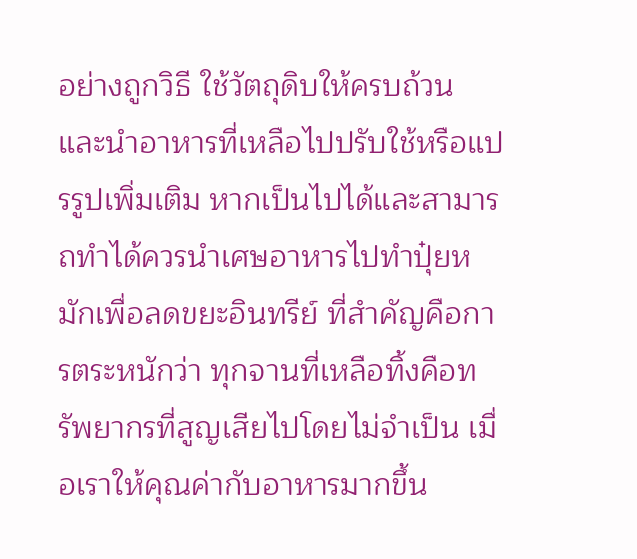อย่างถูกวิธี ใช้วัตถุดิบให้ครบถ้วน และนำอาหารที่เหลือไปปรับใช้หรือแปรรูปเพิ่มเติม หากเป็นไปได้และสามารถทำได้ควรนำเศษอาหารไปทำปุ๋ยหมักเพื่อลดขยะอินทรีย์ ที่สำคัญคือการตระหนักว่า ทุกจานที่เหลือทิ้งคือทรัพยากรที่สูญเสียไปโดยไม่จำเป็น เมื่อเราให้คุณค่ากับอาหารมากขึ้น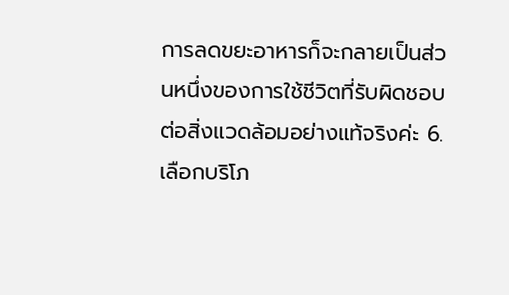การลดขยะอาหารก็จะกลายเป็นส่วนหนึ่งของการใช้ชีวิตที่รับผิดชอบต่อสิ่งแวดล้อมอย่างแท้จริงค่ะ 6. เลือกบริโภ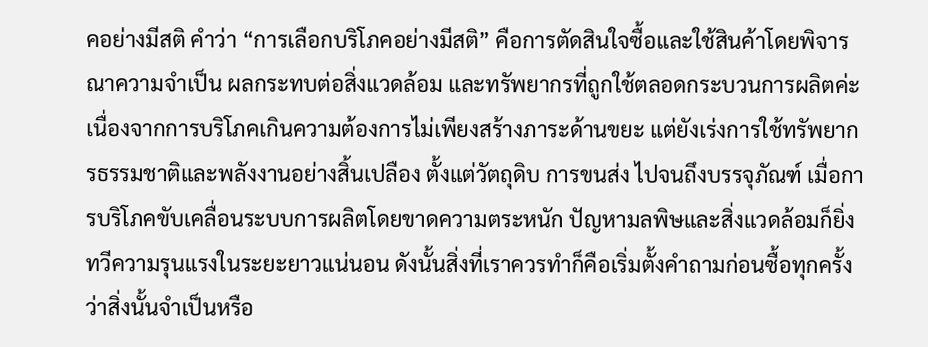คอย่างมีสติ คำว่า “การเลือกบริโภคอย่างมีสติ” คือการตัดสินใจซื้อและใช้สินค้าโดยพิจารณาความจำเป็น ผลกระทบต่อสิ่งแวดล้อม และทรัพยากรที่ถูกใช้ตลอดกระบวนการผลิตค่ะ เนื่องจากการบริโภคเกินความต้องการไม่เพียงสร้างภาระด้านขยะ แต่ยังเร่งการใช้ทรัพยากรธรรมชาติและพลังงานอย่างสิ้นเปลือง ตั้งแต่วัตถุดิบ การขนส่ง ไปจนถึงบรรจุภัณฑ์ เมื่อการบริโภคขับเคลื่อนระบบการผลิตโดยขาดความตระหนัก ปัญหามลพิษและสิ่งแวดล้อมก็ยิ่งทวีความรุนแรงในระยะยาวแน่นอน ดังนั้นสิ่งที่เราควรทำก็คือเริ่มตั้งคำถามก่อนซื้อทุกครั้งว่าสิ่งนั้นจำเป็นหรือ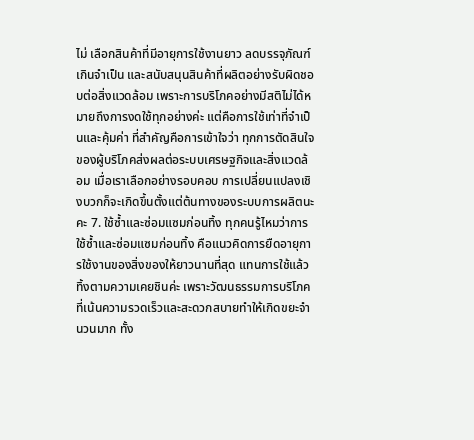ไม่ เลือกสินค้าที่มีอายุการใช้งานยาว ลดบรรจุภัณฑ์เกินจำเป็น และสนับสนุนสินค้าที่ผลิตอย่างรับผิดชอบต่อสิ่งแวดล้อม เพราะการบริโภคอย่างมีสติไม่ได้หมายถึงการงดใช้ทุกอย่างค่ะ แต่คือการใช้เท่าที่จำเป็นและคุ้มค่า ที่สำคัญคือการเข้าใจว่า ทุกการตัดสินใจของผู้บริโภคส่งผลต่อระบบเศรษฐกิจและสิ่งแวดล้อม เมื่อเราเลือกอย่างรอบคอบ การเปลี่ยนแปลงเชิงบวกก็จะเกิดขึ้นตั้งแต่ต้นทางของระบบการผลิตนะคะ 7. ใช้ซ้ำและซ่อมแซมก่อนทิ้ง ทุกคนรู้ไหมว่าการใช้ซ้ำและซ่อมแซมก่อนทิ้ง คือแนวคิดการยืดอายุการใช้งานของสิ่งของให้ยาวนานที่สุด แทนการใช้แล้วทิ้งตามความเคยชินค่ะ เพราะวัฒนธรรมการบริโภคที่เน้นความรวดเร็วและสะดวกสบายทำให้เกิดขยะจำนวนมาก ทั้ง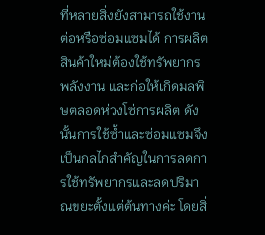ที่หลายสิ่งยังสามารถใช้งานต่อหรือซ่อมแซมได้ การผลิตสินค้าใหม่ต้องใช้ทรัพยากร พลังงาน และก่อให้เกิดมลพิษตลอดห่วงโซ่การผลิต ดังนั้นการใช้ซ้ำและซ่อมแซมจึงเป็นกลไกสำคัญในการลดการใช้ทรัพยากรและลดปริมาณขยะตั้งแต่ต้นทางค่ะ โดยสิ่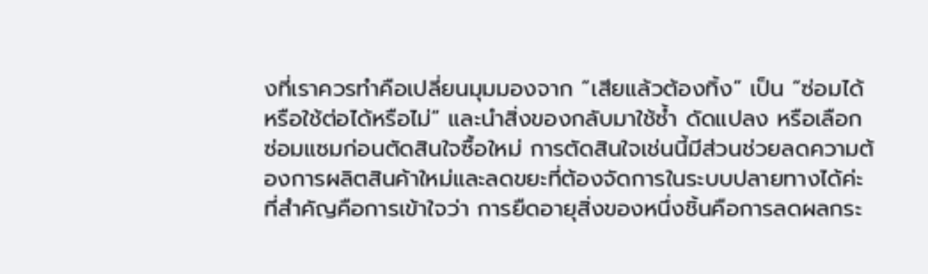งที่เราควรทำคือเปลี่ยนมุมมองจาก “เสียแล้วต้องทิ้ง” เป็น “ซ่อมได้หรือใช้ต่อได้หรือไม่” และนำสิ่งของกลับมาใช้ซ้ำ ดัดแปลง หรือเลือกซ่อมแซมก่อนตัดสินใจซื้อใหม่ การตัดสินใจเช่นนี้มีส่วนช่วยลดความต้องการผลิตสินค้าใหม่และลดขยะที่ต้องจัดการในระบบปลายทางได้ค่ะ ที่สำคัญคือการเข้าใจว่า การยืดอายุสิ่งของหนึ่งชิ้นคือการลดผลกระ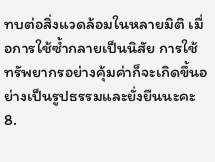ทบต่อสิ่งแวดล้อมในหลายมิติ เมื่อการใช้ซ้ำกลายเป็นนิสัย การใช้ทรัพยากรอย่างคุ้มค่าก็จะเกิดขึ้นอย่างเป็นรูปธรรมและยั่งยืนนะคะ 8.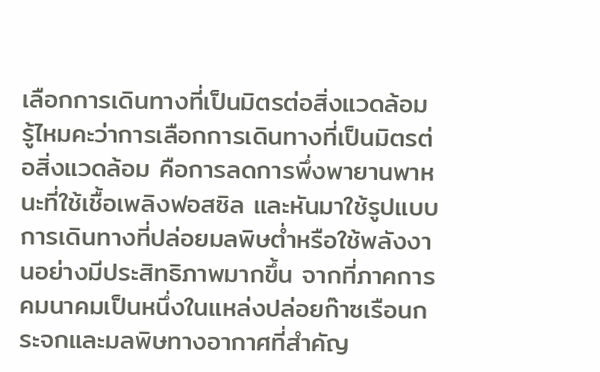เลือกการเดินทางที่เป็นมิตรต่อสิ่งแวดล้อม รู้ไหมคะว่าการเลือกการเดินทางที่เป็นมิตรต่อสิ่งแวดล้อม คือการลดการพึ่งพายานพาหนะที่ใช้เชื้อเพลิงฟอสซิล และหันมาใช้รูปแบบการเดินทางที่ปล่อยมลพิษต่ำหรือใช้พลังงานอย่างมีประสิทธิภาพมากขึ้น จากที่ภาคการคมนาคมเป็นหนึ่งในแหล่งปล่อยก๊าซเรือนกระจกและมลพิษทางอากาศที่สำคัญ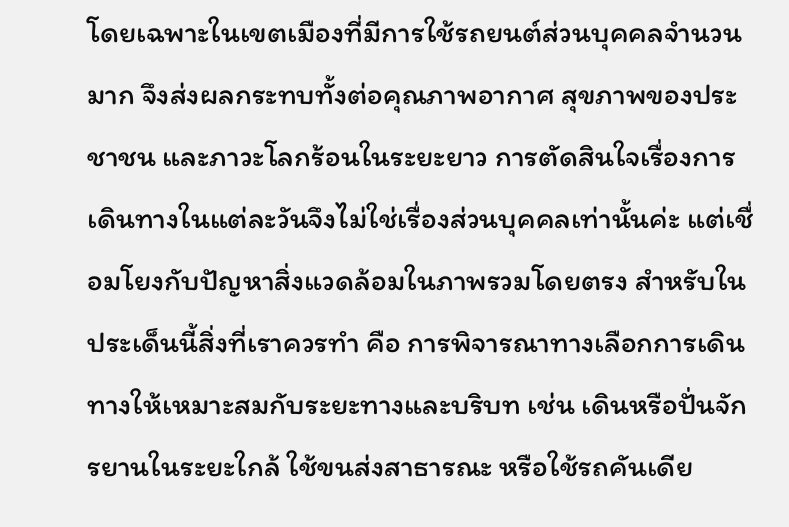โดยเฉพาะในเขตเมืองที่มีการใช้รถยนต์ส่วนบุคคลจำนวนมาก จึงส่งผลกระทบทั้งต่อคุณภาพอากาศ สุขภาพของประชาชน และภาวะโลกร้อนในระยะยาว การตัดสินใจเรื่องการเดินทางในแต่ละวันจึงไม่ใช่เรื่องส่วนบุคคลเท่านั้นค่ะ แต่เชื่อมโยงกับปัญหาสิ่งแวดล้อมในภาพรวมโดยตรง สำหรับในประเด็นนี้สิ่งที่เราควรทำ คือ การพิจารณาทางเลือกการเดินทางให้เหมาะสมกับระยะทางและบริบท เช่น เดินหรือปั่นจักรยานในระยะใกล้ ใช้ขนส่งสาธารณะ หรือใช้รถคันเดีย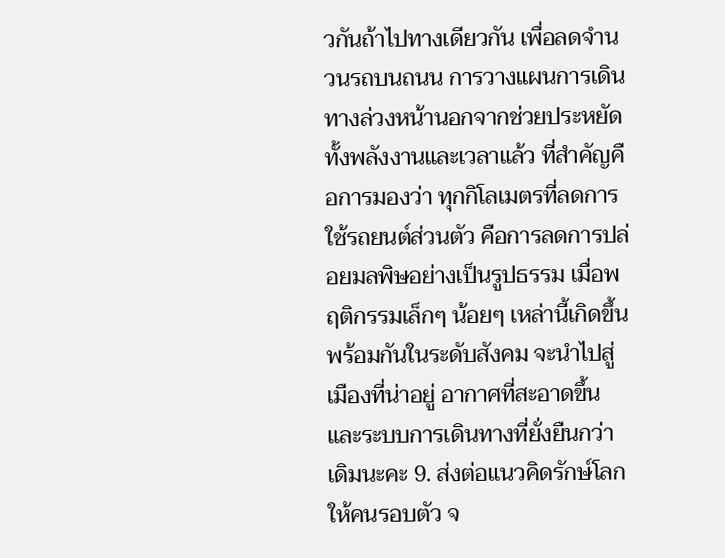วกันถ้าไปทางเดียวกัน เพื่อลดจำนวนรถบนถนน การวางแผนการเดินทางล่วงหน้านอกจากช่วยประหยัดทั้งพลังงานและเวลาแล้ว ที่สำคัญคือการมองว่า ทุกกิโลเมตรที่ลดการใช้รถยนต์ส่วนตัว คือการลดการปล่อยมลพิษอย่างเป็นรูปธรรม เมื่อพฤติกรรมเล็กๆ น้อยๆ เหล่านี้เกิดขึ้นพร้อมกันในระดับสังคม จะนำไปสู่เมืองที่น่าอยู่ อากาศที่สะอาดขึ้น และระบบการเดินทางที่ยั่งยืนกว่าเดิมนะคะ 9. ส่งต่อแนวคิดรักษ์โลกให้คนรอบตัว จ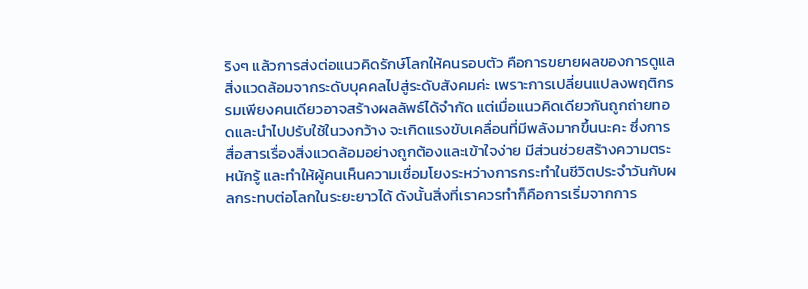ริงๆ แล้วการส่งต่อแนวคิดรักษ์โลกให้คนรอบตัว คือการขยายผลของการดูแลสิ่งแวดล้อมจากระดับบุคคลไปสู่ระดับสังคมค่ะ เพราะการเปลี่ยนแปลงพฤติกรรมเพียงคนเดียวอาจสร้างผลลัพธ์ได้จำกัด แต่เมื่อแนวคิดเดียวกันถูกถ่ายทอดและนำไปปรับใช้ในวงกว้าง จะเกิดแรงขับเคลื่อนที่มีพลังมากขึ้นนะคะ ซึ่งการสื่อสารเรื่องสิ่งแวดล้อมอย่างถูกต้องและเข้าใจง่าย มีส่วนช่วยสร้างความตระหนักรู้ และทำให้ผู้คนเห็นความเชื่อมโยงระหว่างการกระทำในชีวิตประจำวันกับผลกระทบต่อโลกในระยะยาวได้ ดังนั้นสิ่งที่เราควรทำก็คือการเริ่มจากการ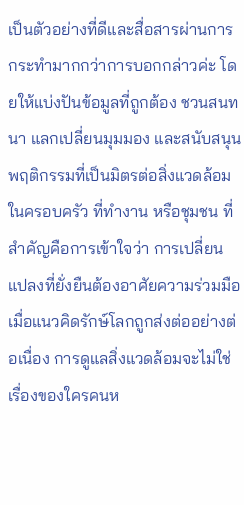เป็นตัวอย่างที่ดีและสื่อสารผ่านการกระทำมากกว่าการบอกกล่าวค่ะ โดยให้แบ่งปันข้อมูลที่ถูกต้อง ชวนสนทนา แลกเปลี่ยนมุมมอง และสนับสนุนพฤติกรรมที่เป็นมิตรต่อสิ่งแวดล้อมในครอบครัว ที่ทำงาน หรือชุมชน ที่สำคัญคือการเข้าใจว่า การเปลี่ยนแปลงที่ยั่งยืนต้องอาศัยความร่วมมือ เมื่อแนวคิดรักษ์โลกถูกส่งต่ออย่างต่อเนื่อง การดูแลสิ่งแวดล้อมจะไม่ใช่เรื่องของใครคนห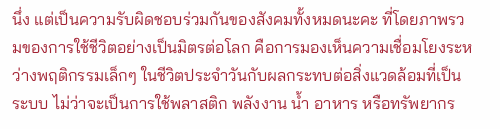นึ่ง แต่เป็นความรับผิดชอบร่วมกันของสังคมทั้งหมดนะคะ ที่โดยภาพรวมของการใช้ชีวิตอย่างเป็นมิตรต่อโลก คือการมองเห็นความเชื่อมโยงระหว่างพฤติกรรมเล็กๆ ในชีวิตประจำวันกับผลกระทบต่อสิ่งแวดล้อมที่เป็นระบบ ไม่ว่าจะเป็นการใช้พลาสติก พลังงาน น้ำ อาหาร หรือทรัพยากร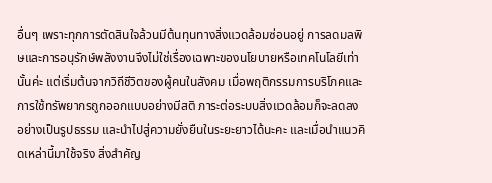อื่นๆ เพราะทุกการตัดสินใจล้วนมีต้นทุนทางสิ่งแวดล้อมซ่อนอยู่ การลดมลพิษและการอนุรักษ์พลังงานจึงไม่ใช่เรื่องเฉพาะของนโยบายหรือเทคโนโลยีเท่านั้นค่ะ แต่เริ่มต้นจากวิถีชีวิตของผู้คนในสังคม เมื่อพฤติกรรมการบริโภคและการใช้ทรัพยากรถูกออกแบบอย่างมีสติ ภาระต่อระบบสิ่งแวดล้อมก็จะลดลงอย่างเป็นรูปธรรม และนำไปสู่ความยั่งยืนในระยะยาวได้นะคะ และเมื่อนำแนวคิดเหล่านี้มาใช้จริง สิ่งสำคัญ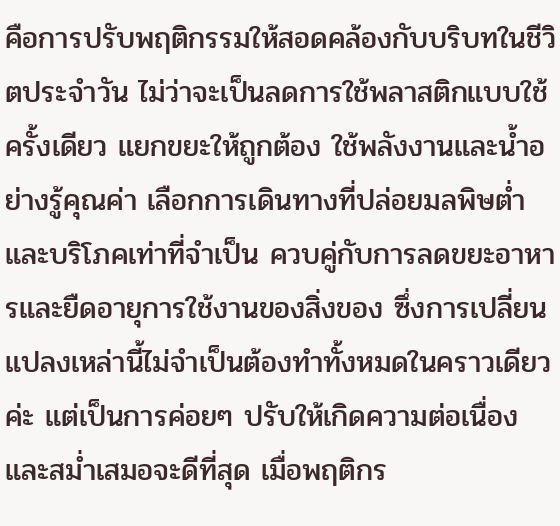คือการปรับพฤติกรรมให้สอดคล้องกับบริบทในชีวิตประจำวัน ไม่ว่าจะเป็นลดการใช้พลาสติกแบบใช้ครั้งเดียว แยกขยะให้ถูกต้อง ใช้พลังงานและน้ำอย่างรู้คุณค่า เลือกการเดินทางที่ปล่อยมลพิษต่ำ และบริโภคเท่าที่จำเป็น ควบคู่กับการลดขยะอาหารและยืดอายุการใช้งานของสิ่งของ ซึ่งการเปลี่ยนแปลงเหล่านี้ไม่จำเป็นต้องทำทั้งหมดในคราวเดียวค่ะ แต่เป็นการค่อยๆ ปรับให้เกิดความต่อเนื่องและสม่ำเสมอจะดีที่สุด เมื่อพฤติกร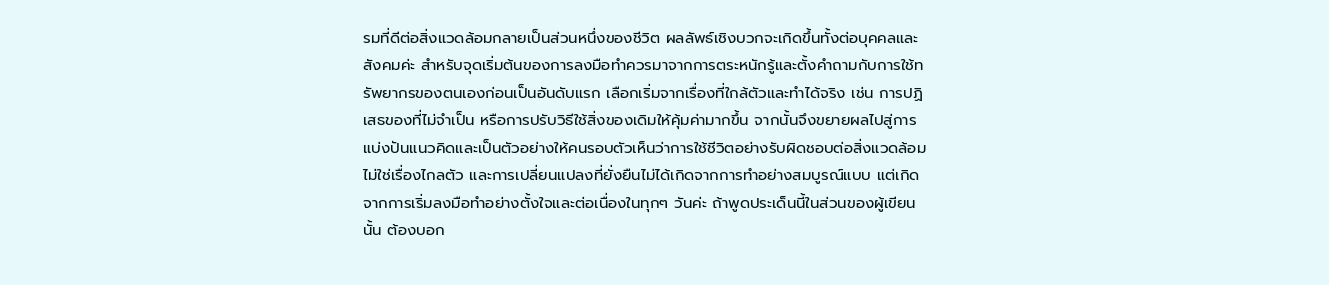รมที่ดีต่อสิ่งแวดล้อมกลายเป็นส่วนหนึ่งของชีวิต ผลลัพธ์เชิงบวกจะเกิดขึ้นทั้งต่อบุคคลและสังคมค่ะ สำหรับจุดเริ่มต้นของการลงมือทำควรมาจากการตระหนักรู้และตั้งคำถามกับการใช้ทรัพยากรของตนเองก่อนเป็นอันดับแรก เลือกเริ่มจากเรื่องที่ใกล้ตัวและทำได้จริง เช่น การปฏิเสธของที่ไม่จำเป็น หรือการปรับวิธีใช้สิ่งของเดิมให้คุ้มค่ามากขึ้น จากนั้นจึงขยายผลไปสู่การแบ่งปันแนวคิดและเป็นตัวอย่างให้คนรอบตัวเห็นว่าการใช้ชีวิตอย่างรับผิดชอบต่อสิ่งแวดล้อมไม่ใช่เรื่องไกลตัว และการเปลี่ยนแปลงที่ยั่งยืนไม่ได้เกิดจากการทำอย่างสมบูรณ์แบบ แต่เกิดจากการเริ่มลงมือทำอย่างตั้งใจและต่อเนื่องในทุกๆ วันค่ะ ถ้าพูดประเด็นนี้ในส่วนของผู้เขียนนั้น ต้องบอก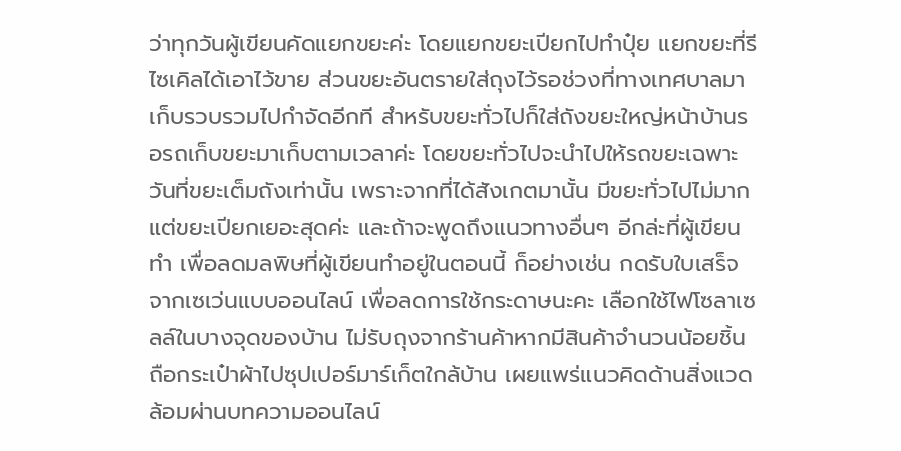ว่าทุกวันผู้เขียนคัดแยกขยะค่ะ โดยแยกขยะเปียกไปทำปุ๋ย แยกขยะที่รีไซเคิลได้เอาไว้ขาย ส่วนขยะอันตรายใส่ถุงไว้รอช่วงที่ทางเทศบาลมาเก็บรวบรวมไปกำจัดอีกที สำหรับขยะทั่วไปก็ใส่ถังขยะใหญ่หน้าบ้านรอรถเก็บขยะมาเก็บตามเวลาค่ะ โดยขยะทั่วไปจะนำไปให้รถขยะเฉพาะวันที่ขยะเต็มถังเท่านั้น เพราะจากที่ได้สังเกตมานั้น มีขยะทั่วไปไม่มาก แต่ขยะเปียกเยอะสุดค่ะ และถ้าจะพูดถึงแนวทางอื่นๆ อีกล่ะที่ผู้เขียนทำ เพื่อลดมลพิษที่ผู้เขียนทำอยู่ในตอนนี้ ก็อย่างเช่น กดรับใบเสร็จจากเซเว่นแบบออนไลน์ เพื่อลดการใช้กระดาษนะคะ เลือกใช้ไฟโซลาเซลล์ในบางจุดของบ้าน ไม่รับถุงจากร้านค้าหากมีสินค้าจำนวนน้อยชิ้น ถือกระเป๋าผ้าไปซุปเปอร์มาร์เก็ตใกล้บ้าน เผยแพร่แนวคิดด้านสิ่งแวดล้อมผ่านบทความออนไลน์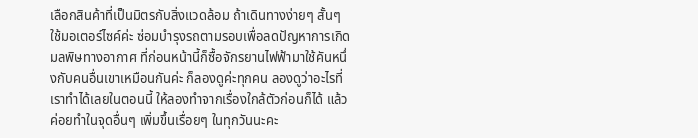เลือกสินค้าที่เป็นมิตรกับสิ่งแวดล้อม ถ้าเดินทางง่ายๆ สั้นๆ ใช้มอเตอร์ไซค์ค่ะ ซ่อมบำรุงรถตามรอบเพื่อลดปัญหาการเกิดมลพิษทางอากาศ ที่ก่อนหน้านี้ก็ซื้อจักรยานไฟฟ้ามาใช้คันหนึ่งกับคนอื่นเขาเหมือนกันค่ะ ก็ลองดูค่ะทุกคน ลองดูว่าอะไรที่เราทำได้เลยในตอนนี้ ให้ลองทำจากเรื่องใกล้ตัวก่อนก็ได้ แล้วค่อยทำในจุดอื่นๆ เพิ่มขึ้นเรื่อยๆ ในทุกวันนะคะ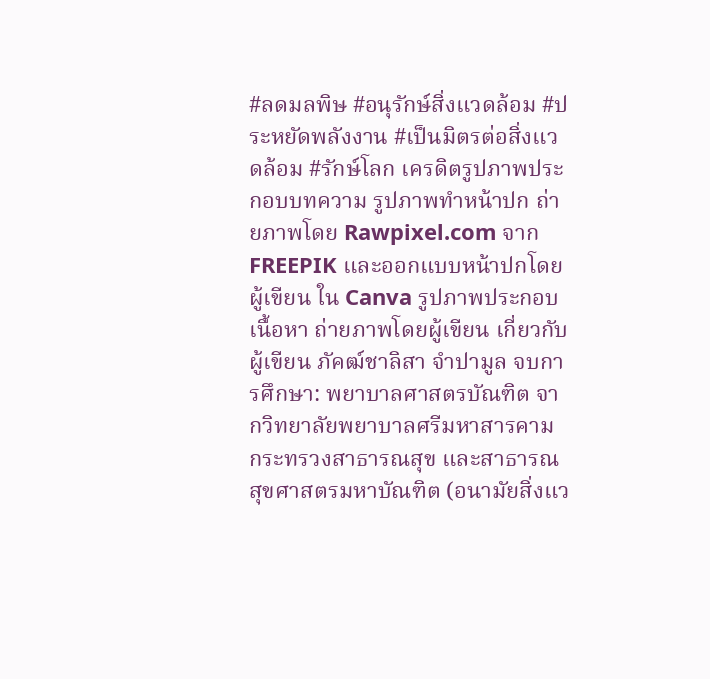#ลดมลพิษ #อนุรักษ์สิ่งแวดล้อม #ประหยัดพลังงาน #เป็นมิตรต่อสิ่งแวดล้อม #รักษ์โลก เครดิตรูปภาพประกอบบทความ รูปภาพทำหน้าปก ถ่ายภาพโดย Rawpixel.com จาก FREEPIK และออกแบบหน้าปกโดยผู้เขียน ใน Canva รูปภาพประกอบเนื้อหา ถ่ายภาพโดยผู้เขียน เกี่ยวกับผู้เขียน ภัคฒ์ชาลิสา จำปามูล จบการศึกษา: พยาบาลศาสตรบัณฑิต จากวิทยาลัยพยาบาลศรีมหาสารคาม กระทรวงสาธารณสุข และสาธารณสุขศาสตรมหาบัณฑิต (อนามัยสิ่งแว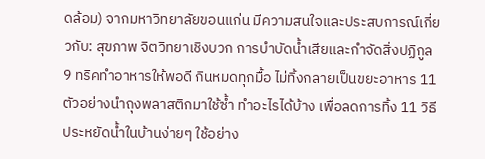ดล้อม) จากมหาวิทยาลัยขอนแก่น มีความสนใจและประสบการณ์เกี่ยวกับ: สุขภาพ จิตวิทยาเชิงบวก การบำบัดน้ำเสียและกำจัดสิ่งปฏิกูล 9 ทริคทำอาหารให้พอดี กินหมดทุกมื้อ ไม่ทิ้งกลายเป็นขยะอาหาร 11 ตัวอย่างนำถุงพลาสติกมาใช้ซ้ำ ทำอะไรได้บ้าง เพื่อลดการทิ้ง 11 วิธีประหยัดน้ำในบ้านง่ายๆ ใช้อย่าง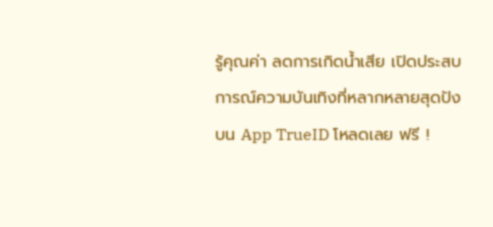รู้คุณค่า ลดการเกิดน้ำเสีย เปิดประสบการณ์ความบันเทิงที่หลากหลายสุดปัง บน App TrueID โหลดเลย ฟรี !